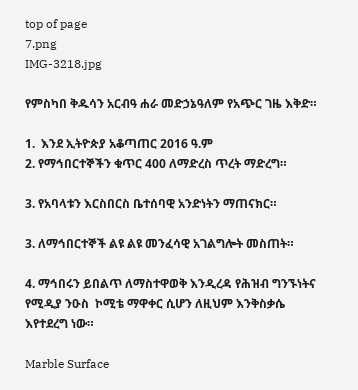top of page
7.png
IMG-3218.jpg

የምስካበ ቅዱሳን አርብዓ ሐራ መድኃኔዓለም የአጭር ገዜ እቅድ።

1.  እንደ ኢትዮጵያ አቆጣጠር 2016 ዓ.ም
2. የማኅበርተኞችን ቁጥር 400 ለማድረስ ጥረት ማድረግ።

3. የአባላቱን እርስበርስ ቤተሰባዊ አንድነትን ማጠናክር።

3. ለማኅበርተኞች ልዩ ልዩ መንፈሳዊ አገልግሎት መስጠት።

4. ማኅበሩን ይበልጥ ለማስተዋወቅ እንዲረዳ የሕዝብ ግንኙነትና የሚዲያ ንዑስ  ኮሚቴ ማዋቀር ሲሆን ለዚህም እንቅስቃሴ እየተደረግ ነው።

Marble Surface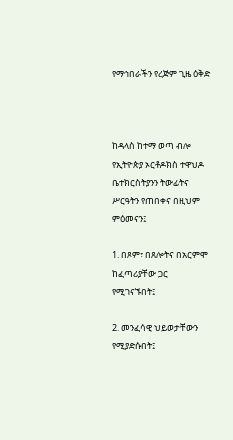የማኅበራችን የረጅም ጊዜ ዕቅድ



ከዳላስ ከተማ ወጣ ብሎ የኢትዮጵያ ኦርቶዶክስ ተዋህዶ ቤተክርስትያንን ትውፊትና ሥርዓትን የጠበቀና በዚህም ምዕመናን፤

1. በጾም፣ በጸሎትና በአርምሞ ከፈጣሪያቸው ጋር የሚገናኙበት፤

2. መንፈሳዊ ህይወታቸውን የሚያድሱበት፤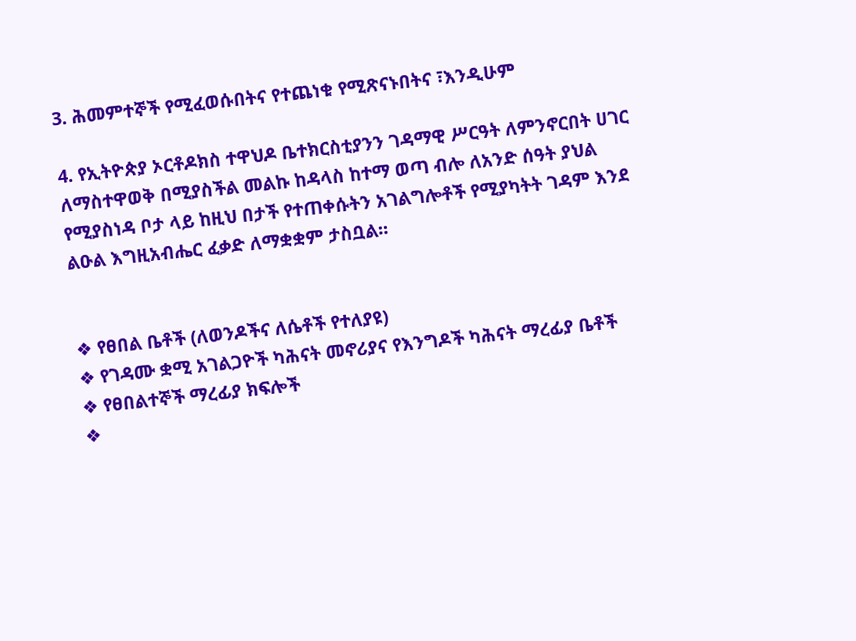3. ሕመምተኞች የሚፈወሱበትና የተጨነቁ የሚጽናኑበትና ፣እንዲሁም

4. የኢትዮጵያ ኦርቶዶክስ ተዋህዶ ቤተክርስቲያንን ገዳማዊ ሥርዓት ለምንኖርበት ሀገር ለማስተዋወቅ በሚያስችል መልኩ ከዳላስ ከተማ ወጣ ብሎ ለአንድ ሰዓት ያህል የሚያስነዳ ቦታ ላይ ከዚህ በታች የተጠቀሱትን አገልግሎቶች የሚያካትት ገዳም እንደ ልዑል እግዚአብሔር ፈቃድ ለማቋቋም ታስቧል።


❖ የፀበል ቤቶች (ለወንዶችና ለሴቶች የተለያዩ)
❖ የገዳሙ ቋሚ አገልጋዮች ካሕናት መኖሪያና የእንግዶች ካሕናት ማረፊያ ቤቶች
❖ የፀበልተኞች ማረፊያ ክፍሎች
❖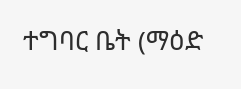ተግባር ቤት (ማዕድ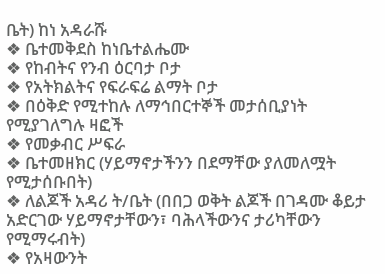ቤት) ከነ አዳራሹ
❖ ቤተመቅደስ ከነቤተልሔሙ
❖ የከብትና የንብ ዕርባታ ቦታ
❖ የአትክልትና የፍራፍሬ ልማት ቦታ
❖ በዕቅድ የሚተከሉ ለማኅበርተኞች መታሰቢያነት የሚያገለግሉ ዛፎች
❖ የመቃብር ሥፍራ
❖ ቤተመዘክር (ሃይማኖታችንን በደማቸው ያለመለሟት የሚታሰቡበት)
❖ ለልጆች አዳሪ ት/ቤት (በበጋ ወቅት ልጆች በገዳሙ ቆይታ አድርገው ሃይማኖታቸውን፣ ባሕላችውንና ታሪካቸውን የሚማሩብት)
❖ የአዛውንት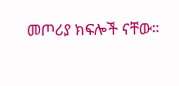መጦሪያ ክፍሎች ናቸው።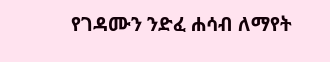የገዳሙን ንድፈ ሐሳብ ለማየት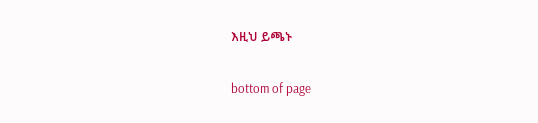እዚህ ይጫኑ

bottom of page